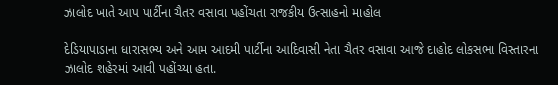ઝાલોદ ખાતે આપ પાર્ટીના ચૈતર વસાવા પહોંચતા રાજકીય ઉત્સાહનો માહોલ

દેડિયાપાડાના ધારાસભ્ય અને આમ આદમી પાર્ટીના આદિવાસી નેતા ચૈતર વસાવા આજે દાહોદ લોકસભા વિસ્તારના ઝાલોદ શહેરમાં આવી પહોંચ્યા હતા.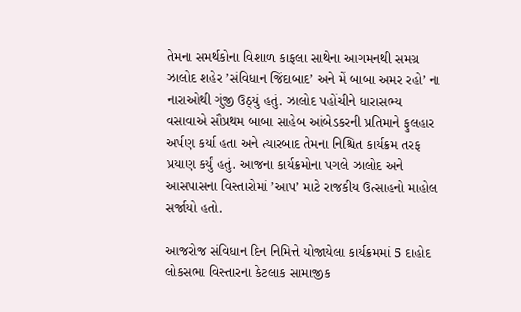તેમના સમર્થકોના વિશાળ કાફલા સાથેના આગમનથી સમગ્ર ઝાલોદ શહેર ’સંવિધાન જિંદાબાદ’ અને મેં બાબા અમર રહો’ ના નારાઓથી ગુંજી ઉઠ્યું હતું. ઝાલોદ પહોંચીને ધારાસભ્ય વસાવાએ સૌપ્રથમ બાબા સાહેબ આંબેડકરની પ્રતિમાને ફુલહાર અર્પણ કર્યા હતા અને ત્યારબાદ તેમના નિશ્ચિત કાર્યક્રમ તરફ પ્રયાણ કર્યું હતું. આજના કાર્યક્રમોના પગલે ઝાલોદ અને આસપાસના વિસ્તારોમાં ’આપ’ માટે રાજકીય ઉત્સાહનો માહોલ સર્જાયો હતો.

આજરોજ સંવિધાન દિન નિમિત્તે યોજાયેલા કાર્યક્રમમાં 5 દાહોદ લોકસભા વિસ્તારના કેટલાક સામાજીક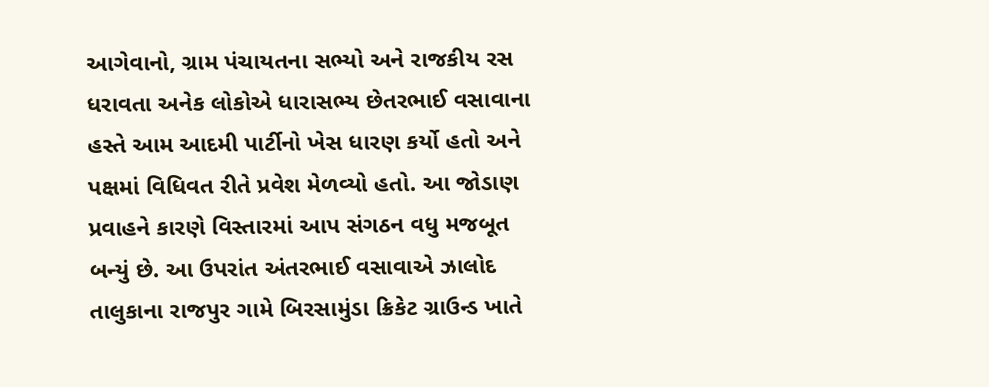આગેવાનો, ગ્રામ પંચાયતના સભ્યો અને રાજકીય રસ ધરાવતા અનેક લોકોએ ધારાસભ્ય છેતરભાઈ વસાવાના હસ્તે આમ આદમી પાર્ટીનો ખેસ ધારણ કર્યો હતો અને પક્ષમાં વિધિવત રીતે પ્રવેશ મેળવ્યો હતો. આ જોડાણ પ્રવાહને કારણે વિસ્તારમાં આપ સંગઠન વધુ મજબૂત બન્યું છે. આ ઉપરાંત અંતરભાઈ વસાવાએ ઝાલોદ તાલુકાના રાજપુર ગામે બિરસામુંડા ક્રિકેટ ગ્રાઉન્ડ ખાતે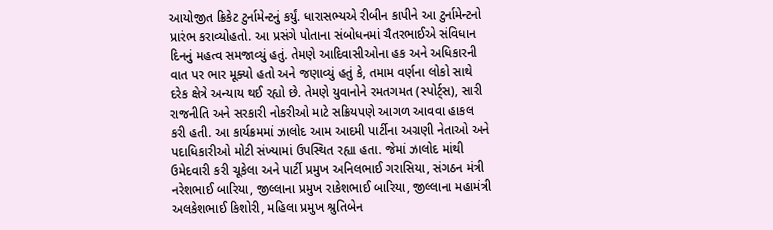આયોજીત ક્રિકેટ ટુર્નામેન્ટનું કર્યું. ધારાસભ્યએ રીબીન કાપીને આ ટુર્નામેન્ટનો પ્રારંભ કરાવ્યોહતો. આ પ્રસંગે પોતાના સંબોધનમાં ચૈતરભાઈએ સંવિધાન દિનનું મહત્વ સમજાવ્યું હતું. તેમણે આદિવાસીઓના હક અને અધિકારની વાત પર ભાર મૂક્યો હતો અને જણાવ્યું હતું કે, તમામ વર્ણના લોકો સાથે દરેક ક્ષેત્રે અન્યાય થઈ રહ્યો છે. તેમણે યુવાનોને રમતગમત (સ્પોર્ટ્સ), સારી રાજનીતિ અને સરકારી નોકરીઓ માટે સક્રિયપણે આગળ આવવા હાકલ કરી હતી. આ કાર્યક્રમમાં ઝાલોદ આમ આદમી પાર્ટીના અગ્રણી નેતાઓ અને પદાધિકારીઓ મોટી સંખ્યામાં ઉપસ્થિત રહ્યા હતા. જેમાં ઝાલોદ માંથી ઉમેદવારી કરી ચૂકેલા અને પાર્ટી પ્રમુખ અનિલભાઈ ગરાસિયા, સંગઠન મંત્રી નરેશભાઈ બારિયા, જીલ્લાના પ્રમુખ રાકેશભાઈ બારિયા, જીલ્લાના મહામંત્રી અલકેશભાઈ કિશોરી, મહિલા પ્રમુખ શ્રુતિબેન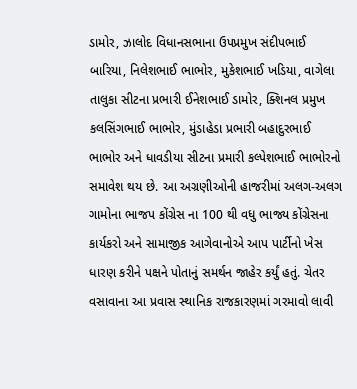ડામોર, ઝાલોદ વિધાનસભાના ઉપપ્રમુખ સંદીપભાઈ બારિયા, નિલેશભાઈ ભાભોર, મુકેશભાઈ ખડિયા, વાગેલા તાલુકા સીટના પ્રભારી ઈનેશભાઈ ડામોર, ક્શિનલ પ્રમુખ કલસિંગભાઈ ભાભોર, મુંડાહેડા પ્રભારી બહાદુરભાઈ ભાભોર અને ધાવડીયા સીટના પ્રમારી કલ્પેશભાઈ ભાભોરનો સમાવેશ થય છે. આ અગ્રણીઓની હાજરીમાં અલગ-અલગ ગામોના ભાજપ કોંગ્રેસ ના 100 થી વધુ ભાજ્ય કોંગ્રેસના કાર્યકરો અને સામાજીક આગેવાનોએ આપ પાર્ટીનો ખેસ ધારણ કરીને પક્ષને પોતાનું સમર્થન જાહેર કર્યું હતું. ચેતર વસાવાના આ પ્રવાસ સ્થાનિક રાજકારણમાં ગરમાવો લાવી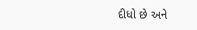દીધો છે અને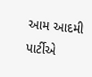આમ આદમી પાર્ટીએ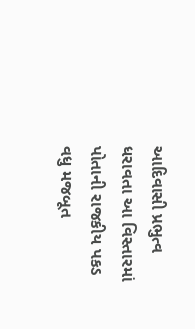આદિવાસી પ્રભુત્વ ધરાવતા આ વિસ્તારમાં પોતાની રાજકીય પકડ વધુ મજબૂત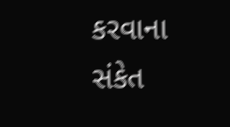કરવાના સંકેત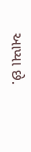આપ્યા છે.